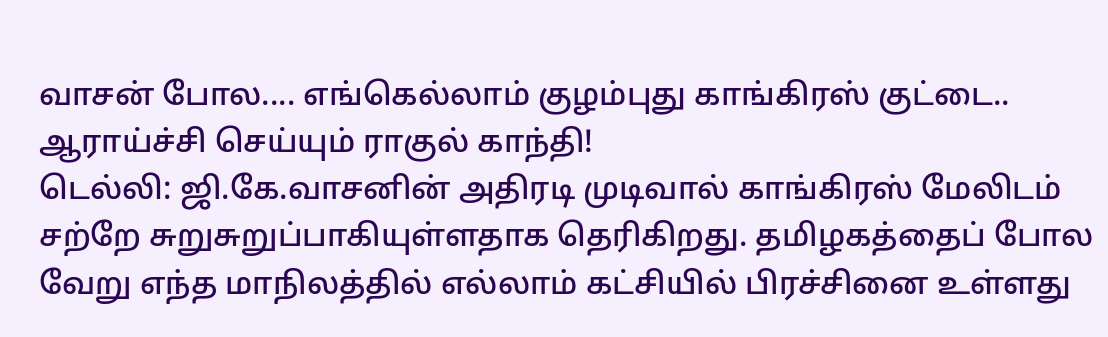வாசன் போல.... எங்கெல்லாம் குழம்புது காங்கிரஸ் குட்டை.. ஆராய்ச்சி செய்யும் ராகுல் காந்தி!
டெல்லி: ஜி.கே.வாசனின் அதிரடி முடிவால் காங்கிரஸ் மேலிடம் சற்றே சுறுசுறுப்பாகியுள்ளதாக தெரிகிறது. தமிழகத்தைப் போல வேறு எந்த மாநிலத்தில் எல்லாம் கட்சியில் பிரச்சினை உள்ளது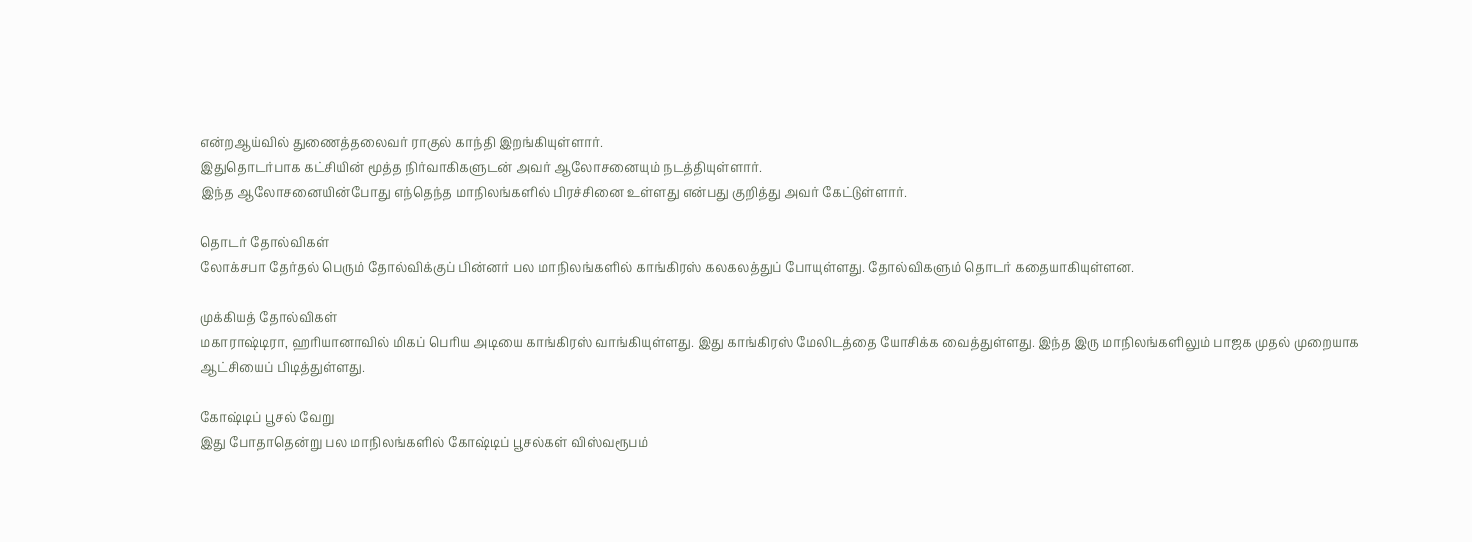என்றஆய்வில் துணைத்தலைவர் ராகுல் காந்தி இறங்கியுள்ளார்.
இதுதொடர்பாக கட்சியின் மூத்த நிர்வாகிகளுடன் அவர் ஆலோசனையும் நடத்தியுள்ளார்.
இந்த ஆலோசனையின்போது எந்தெந்த மாநிலங்களில் பிரச்சினை உள்ளது என்பது குறித்து அவர் கேட்டுள்ளார்.

தொடர் தோல்விகள்
லோக்சபா தேர்தல் பெரும் தோல்விக்குப் பின்னர் பல மாநிலங்களில் காங்கிரஸ் கலகலத்துப் போயுள்ளது. தோல்விகளும் தொடர் கதையாகியுள்ளன.

முக்கியத் தோல்விகள்
மகாராஷ்டிரா, ஹரியானாவில் மிகப் பெரிய அடியை காங்கிரஸ் வாங்கியுள்ளது. இது காங்கிரஸ் மேலிடத்தை யோசிக்க வைத்துள்ளது. இந்த இரு மாநிலங்களிலும் பாஜக முதல் முறையாக ஆட்சியைப் பிடித்துள்ளது.

கோஷ்டிப் பூசல் வேறு
இது போதாதென்று பல மாநிலங்களில் கோஷ்டிப் பூசல்கள் விஸ்வரூபம்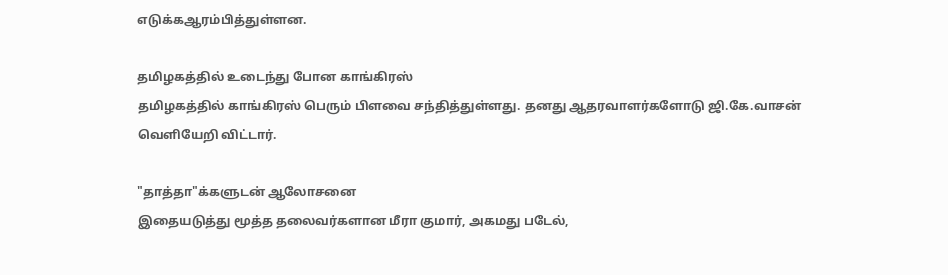எடுக்கஆரம்பித்துள்ளன.

தமிழகத்தில் உடைந்து போன காங்கிரஸ்
தமிழகத்தில் காங்கிரஸ் பெரும் பிளவை சந்தித்துள்ளது. தனது ஆதரவாளர்களோடு ஜி.கே.வாசன் வெளியேறி விட்டார்.

"தாத்தா"க்களுடன் ஆலோசனை
இதையடுத்து மூத்த தலைவர்களான மீரா குமார், அகமது படேல்,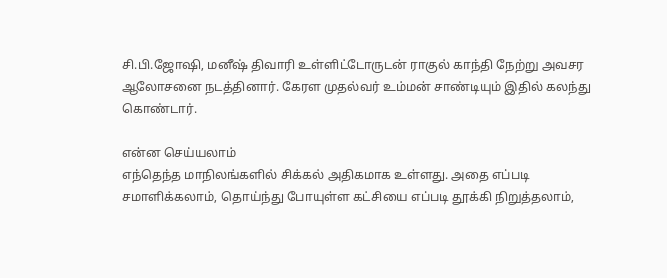சி.பி.ஜோஷி, மனீஷ் திவாரி உள்ளிட்டோருடன் ராகுல் காந்தி நேற்று அவசர ஆலோசனை நடத்தினார். கேரள முதல்வர் உம்மன் சாண்டியும் இதில் கலந்து கொண்டார்.

என்ன செய்யலாம்
எந்தெந்த மாநிலங்களில் சிக்கல் அதிகமாக உள்ளது. அதை எப்படி சமாளிக்கலாம், தொய்ந்து போயுள்ள கட்சியை எப்படி தூக்கி நிறுத்தலாம்,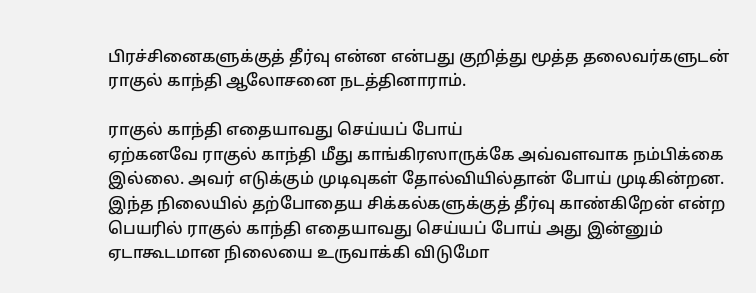பிரச்சினைகளுக்குத் தீர்வு என்ன என்பது குறித்து மூத்த தலைவர்களுடன் ராகுல் காந்தி ஆலோசனை நடத்தினாராம்.

ராகுல் காந்தி எதையாவது செய்யப் போய்
ஏற்கனவே ராகுல் காந்தி மீது காங்கிரஸாருக்கே அவ்வளவாக நம்பிக்கை இல்லை. அவர் எடுக்கும் முடிவுகள் தோல்வியில்தான் போய் முடிகின்றன. இந்த நிலையில் தற்போதைய சிக்கல்களுக்குத் தீர்வு காண்கிறேன் என்ற பெயரில் ராகுல் காந்தி எதையாவது செய்யப் போய் அது இன்னும் ஏடாகூடமான நிலையை உருவாக்கி விடுமோ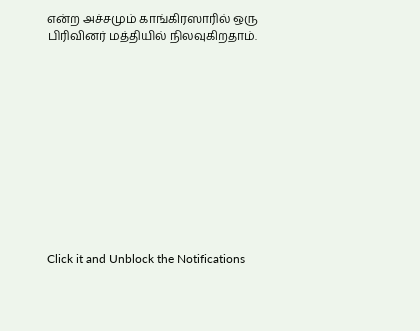என்ற அச்சமும் காங்கிரஸாரில் ஒரு பிரிவினர் மத்தியில் நிலவுகிறதாம்.












Click it and Unblock the Notifications